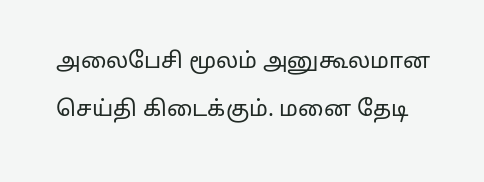அலைபேசி மூலம் அனுகூலமான செய்தி கிடைக்கும். மனை தேடி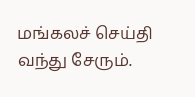மங்கலச் செய்தி வந்து சேரும்.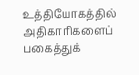உத்தியோகத்தில் அதிகாரிகளைப் பகைத்துக்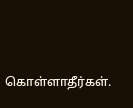கொள்ளாதீர்கள்.